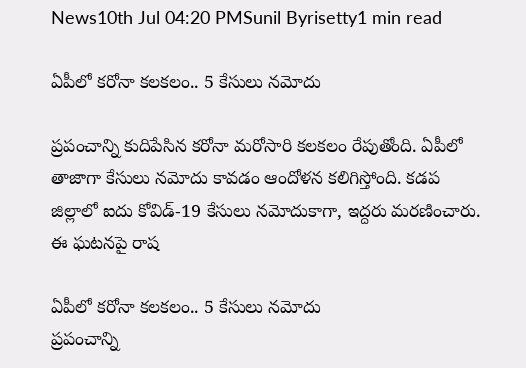News10th Jul 04:20 PMSunil Byrisetty1 min read

ఏపీలో కరోనా కలకలం.. 5 కేసులు నమోదు

ప్రపంచాన్ని కుదిపేసిన కరోనా మరోసారి కలకలం రేపుతోంది. ఏపీలో తాజాగా కేసులు నమోదు కావడం ఆందోళన కలిగిస్తోంది. కడప జిల్లాలో ఐదు కోవిడ్-19 కేసులు నమోదుకాగా, ఇద్దరు మరణించారు. ఈ ఘటనపై రాష

ఏపీలో కరోనా కలకలం.. 5 కేసులు నమోదు
ప్రపంచాన్ని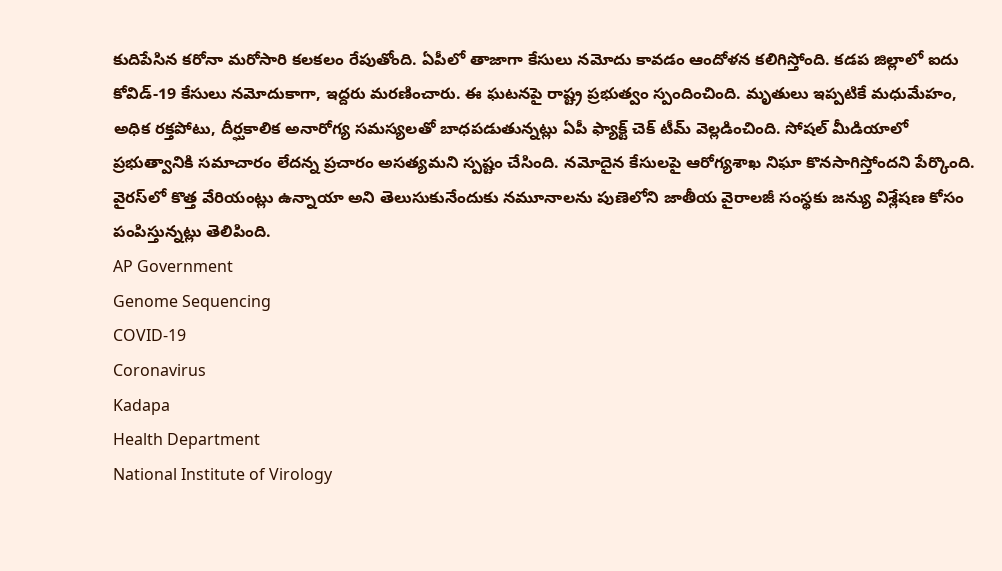కుదిపేసిన కరోనా మరోసారి కలకలం రేపుతోంది. ఏపీలో తాజాగా కేసులు నమోదు కావడం ఆందోళన కలిగిస్తోంది. కడప జిల్లాలో ఐదు కోవిడ్-19 కేసులు నమోదుకాగా, ఇద్దరు మరణించారు. ఈ ఘటనపై రాష్ట్ర ప్రభుత్వం స్పందించింది. మృతులు ఇప్పటికే మధుమేహం, అధిక రక్తపోటు, దీర్ఘకాలిక అనారోగ్య సమస్యలతో బాధపడుతున్నట్లు ఏపీ ఫ్యాక్ట్ చెక్ టీమ్ వెల్లడించింది. సోషల్ మీడియాలో ప్రభుత్వానికి సమాచారం లేదన్న ప్రచారం అసత్యమని స్పష్టం చేసింది. నమోదైన కేసులపై ఆరోగ్యశాఖ నిఘా కొనసాగిస్తోందని పేర్కొంది. వైరస్‌లో కొత్త వేరియంట్లు ఉన్నాయా అని తెలుసుకునేందుకు నమూనాలను పుణెలోని జాతీయ వైరాలజీ సంస్థకు జన్యు విశ్లేషణ కోసం పంపిస్తున్నట్లు తెలిపింది.
AP Government
Genome Sequencing
COVID-19
Coronavirus
Kadapa
Health Department
National Institute of Virology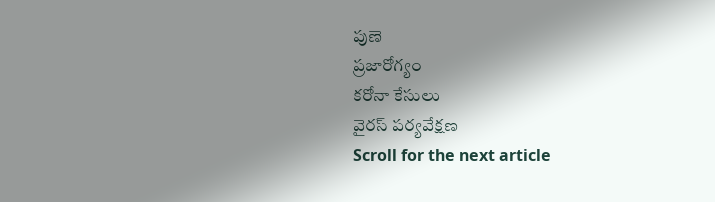పుణె
ప్రజారోగ్యం
కరోనా కేసులు
వైరస్ పర్యవేక్షణ
Scroll for the next article